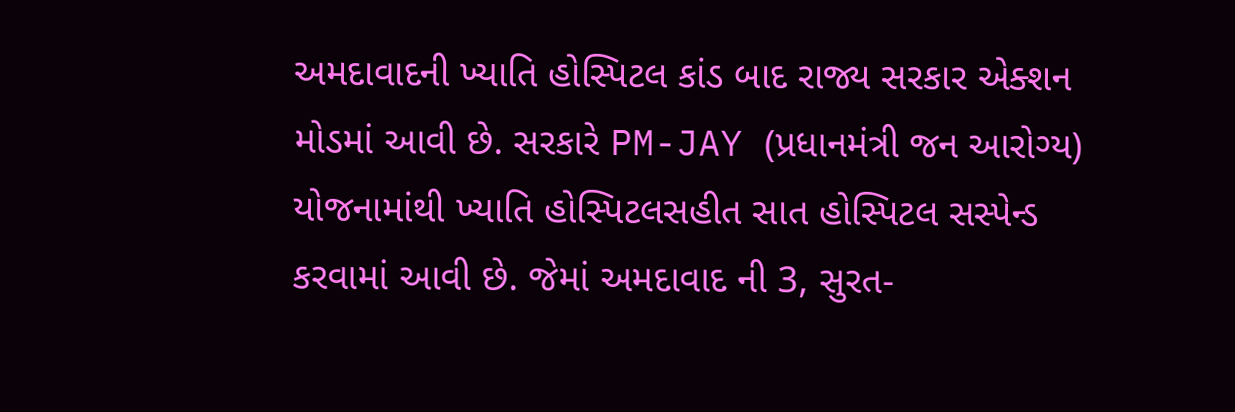અમદાવાદની ખ્યાતિ હોસ્પિટલ કાંડ બાદ રાજ્ય સરકાર એક્શન મોડમાં આવી છે. સરકારે PM-JAY (પ્રધાનમંત્રી જન આરોગ્ય) યોજનામાંથી ખ્યાતિ હોસ્પિટલસહીત સાત હોસ્પિટલ સસ્પેન્ડ કરવામાં આવી છે. જેમાં અમદાવાદ ની 3, સુરત-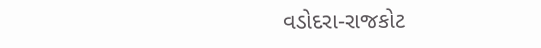વડોદરા-રાજકોટ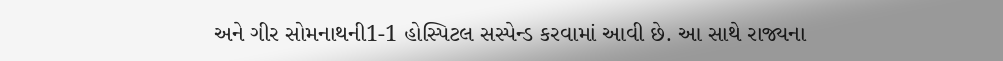અને ગીર સોમનાથની1-1 હોસ્પિટલ સસ્પેન્ડ કરવામાં આવી છે. આ સાથે રાજ્યના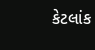કેટલાંક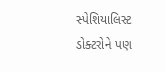સ્પેશિયાલિસ્ટ ડોક્ટરોને પણ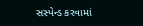સસ્પેન્ડ કરવામાં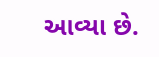આવ્યા છે.